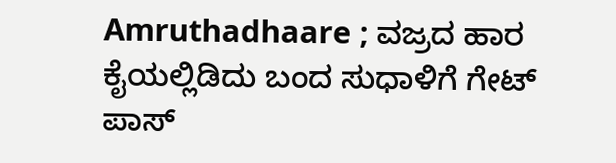Amruthadhaare ; ವಜ್ರದ ಹಾರ ಕೈಯಲ್ಲಿಡಿದು ಬಂದ ಸುಧಾಳಿಗೆ ಗೇಟ್ ಪಾಸ್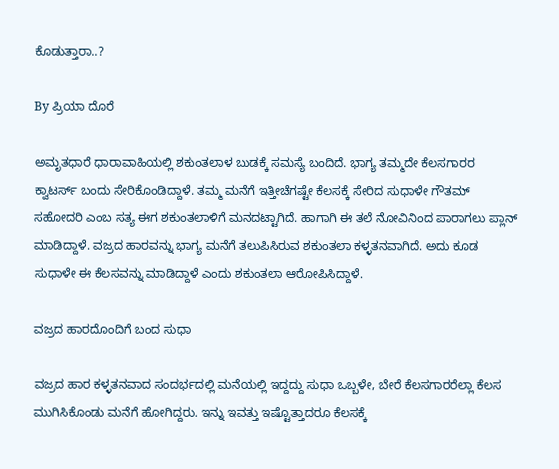ಕೊಡುತ್ತಾರಾ..?

By ಪ್ರಿಯಾ ದೊರೆ

ಅಮೃತಧಾರೆ ಧಾರಾವಾಹಿಯಲ್ಲಿ ಶಕುಂತಲಾಳ ಬುಡಕ್ಕೆ ಸಮಸ್ಯೆ ಬಂದಿದೆ. ಭಾಗ್ಯ ತಮ್ಮದೇ ಕೆಲಸಗಾರರ ಕ್ವಾಟರ್ಸ್ ಬಂದು ಸೇರಿಕೊಂಡಿದ್ದಾಳೆ. ತಮ್ಮ ಮನೆಗೆ ಇತ್ತೀಚೆಗಷ್ಟೇ ಕೆಲಸಕ್ಕೆ ಸೇರಿದ ಸುಧಾಳೇ ಗೌತಮ್ ಸಹೋದರಿ ಎಂಬ ಸತ್ಯ ಈಗ ಶಕುಂತಲಾಳಿಗೆ ಮನದಟ್ಟಾಗಿದೆ. ಹಾಗಾಗಿ ಈ ತಲೆ ನೋವಿನಿಂದ ಪಾರಾಗಲು ಪ್ಲಾನ್ ಮಾಡಿದ್ದಾಳೆ. ವಜ್ರದ ಹಾರವನ್ನು ಭಾಗ್ಯ ಮನೆಗೆ ತಲುಪಿಸಿರುವ ಶಕುಂತಲಾ ಕಳ್ಳತನವಾಗಿದೆ. ಅದು ಕೂಡ ಸುಧಾಳೇ ಈ ಕೆಲಸವನ್ನು ಮಾಡಿದ್ದಾಳೆ ಎಂದು ಶಕುಂತಲಾ ಆರೋಪಿಸಿದ್ದಾಳೆ.

ವಜ್ರದ ಹಾರದೊಂದಿಗೆ ಬಂದ ಸುಧಾ

ವಜ್ರದ ಹಾರ ಕಳ್ಳತನವಾದ ಸಂದರ್ಭದಲ್ಲಿ ಮನೆಯಲ್ಲಿ ಇದ್ದದ್ದು ಸುಧಾ ಒಬ್ಬಳೇ, ಬೇರೆ ಕೆಲಸಗಾರರೆಲ್ಲಾ ಕೆಲಸ ಮುಗಿಸಿಕೊಂಡು ಮನೆಗೆ ಹೋಗಿದ್ದರು. ಇನ್ನು ಇವತ್ತು ಇಷ್ಟೊತ್ತಾದರೂ ಕೆಲಸಕ್ಕೆ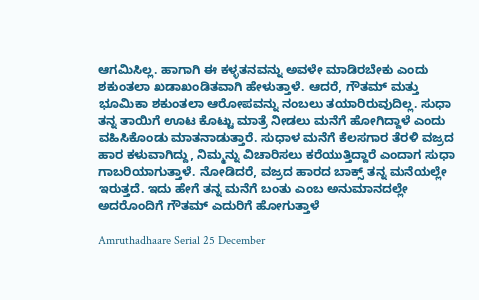ಆಗಮಿಸಿಲ್ಲ. ಹಾಗಾಗಿ ಈ ಕಳ್ಳತನವನ್ನು ಅವಳೇ ಮಾಡಿರಬೇಕು ಎಂದು ಶಕುಂತಲಾ ಖಡಾಖಂಡಿತವಾಗಿ ಹೇಳುತ್ತಾಳೆ. ಆದರೆ, ಗೌತಮ್ ಮತ್ತು ಭೂಮಿಕಾ ಶಕುಂತಲಾ ಆರೋಪವನ್ನು ನಂಬಲು ತಯಾರಿರುವುದಿಲ್ಲ. ಸುಧಾ ತನ್ನ ತಾಯಿಗೆ ಊಟ ಕೊಟ್ಟು ಮಾತ್ರೆ ನೀಡಲು ಮನೆಗೆ ಹೋಗಿದ್ದಾಳೆ ಎಂದು ವಹಿಸಿಕೊಂಡು ಮಾತನಾಡುತ್ತಾರೆ. ಸುಧಾಳ ಮನೆಗೆ ಕೆಲಸಗಾರ ತೆರಳಿ ವಜ್ರದ ಹಾರ ಕಳುವಾಗಿದ್ದು, ನಿಮ್ಮನ್ನು ವಿಚಾರಿಸಲು ಕರೆಯುತ್ತಿದ್ದಾರೆ ಎಂದಾಗ ಸುಧಾ ಗಾಬರಿಯಾಗುತ್ತಾಳೆ. ನೋಡಿದರೆ, ವಜ್ರದ ಹಾರದ ಬಾಕ್ಸ್ ತನ್ನ ಮನೆಯಲ್ಲೇ ಇರುತ್ತದೆ. ಇದು ಹೇಗೆ ತನ್ನ ಮನೆಗೆ ಬಂತು ಎಂಬ ಅನುಮಾನದಲ್ಲೇ ಅದರೊಂದಿಗೆ ಗೌತಮ್ ಎದುರಿಗೆ ಹೋಗುತ್ತಾಳೆ

Amruthadhaare Serial 25 December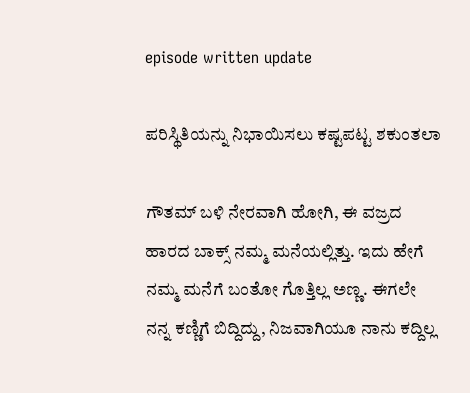episode written update

ಪರಿಸ್ಥಿತಿಯನ್ನು ನಿಭಾಯಿಸಲು ಕಷ್ಟಪಟ್ಟ ಶಕುಂತಲಾ

ಗೌತಮ್ ಬಳಿ ನೇರವಾಗಿ ಹೋಗಿ, ಈ ವಜ್ರದ ಹಾರದ ಬಾಕ್ಸ್ ನಮ್ಮ ಮನೆಯಲ್ಲಿತ್ತು. ಇದು ಹೇಗೆ ನಮ್ಮ ಮನೆಗೆ ಬಂತೋ ಗೊತ್ತಿಲ್ಲ ಅಣ್ಣ. ಈಗಲೇ ನನ್ನ ಕಣ್ಣಿಗೆ ಬಿದ್ದಿದ್ದು, ನಿಜವಾಗಿಯೂ ನಾನು ಕದ್ದಿಲ್ಲ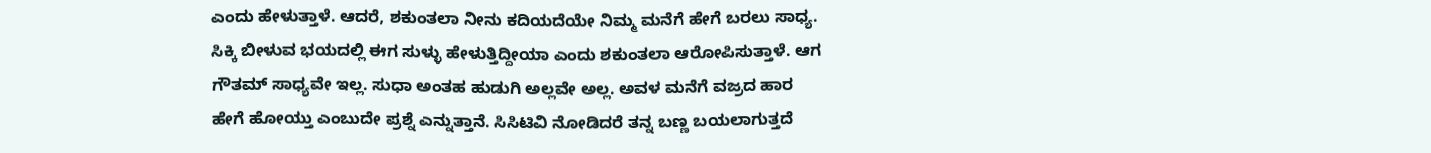ಎಂದು ಹೇಳುತ್ತಾಳೆ. ಆದರೆ, ಶಕುಂತಲಾ ನೀನು ಕದಿಯದೆಯೇ ನಿಮ್ಮ ಮನೆಗೆ ಹೇಗೆ ಬರಲು ಸಾಧ್ಯ. ಸಿಕ್ಕಿ ಬೀಳುವ ಭಯದಲ್ಲಿ ಈಗ ಸುಳ್ಳು ಹೇಳುತ್ತಿದ್ದೀಯಾ ಎಂದು ಶಕುಂತಲಾ ಆರೋಪಿಸುತ್ತಾಳೆ. ಆಗ ಗೌತಮ್ ಸಾಧ್ಯವೇ ಇಲ್ಲ. ಸುಧಾ ಅಂತಹ ಹುಡುಗಿ ಅಲ್ಲವೇ ಅಲ್ಲ. ಅವಳ ಮನೆಗೆ ವಜ್ರದ ಹಾರ ಹೇಗೆ ಹೋಯ್ತು ಎಂಬುದೇ ಪ್ರಶ್ನೆ ಎನ್ನುತ್ತಾನೆ. ಸಿಸಿಟಿವಿ ನೋಡಿದರೆ ತನ್ನ ಬಣ್ಣ ಬಯಲಾಗುತ್ತದೆ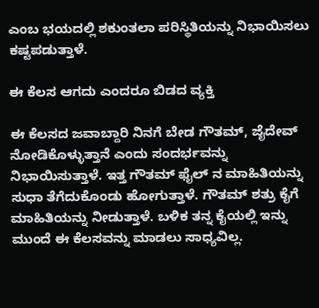ಎಂಬ ಭಯದಲ್ಲಿ ಶಕುಂತಲಾ ಪರಿಸ್ಥಿತಿಯನ್ನು ನಿಭಾಯಿಸಲು ಕಷ್ಟಪಡುತ್ತಾಳೆ.

ಈ ಕೆಲಸ ಆಗದು ಎಂದರೂ ಬಿಡದ ವ್ಯಕ್ತಿ

ಈ ಕೆಲಸದ ಜವಾಬ್ದಾರಿ ನಿನಗೆ ಬೇಡ ಗೌತಮ್, ಜೈದೇವ್ ನೋಡಿಕೊಳ್ಳುತ್ತಾನೆ ಎಂದು ಸಂದರ್ಭವನ್ನು ನಿಭಾಯಿಸುತ್ತಾಳೆ. ಇತ್ತ ಗೌತಮ್ ಫೈಲ್ ನ ಮಾಹಿತಿಯನ್ನು ಸುಧಾ ತೆಗೆದುಕೊಂಡು ಹೋಗುತ್ತಾಳೆ. ಗೌತಮ್ ಶತ್ರು ಕೈಗೆ ಮಾಹಿತಿಯನ್ನು ನೀಡುತ್ತಾಳೆ. ಬಳಿಕ ತನ್ನ ಕೈಯಲ್ಲಿ ಇನ್ನು ಮುಂದೆ ಈ ಕೆಲಸವನ್ನು ಮಾಡಲು ಸಾಧ್ಯವಿಲ್ಲ.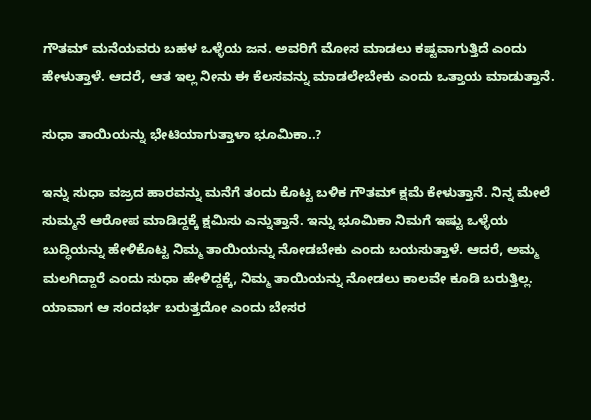ಗೌತಮ್ ಮನೆಯವರು ಬಹಳ ಒಳ್ಳೆಯ ಜನ. ಅವರಿಗೆ ಮೋಸ ಮಾಡಲು ಕಷ್ಟವಾಗುತ್ತಿದೆ ಎಂದು ಹೇಳುತ್ತಾಳೆ. ಆದರೆ, ಆತ ಇಲ್ಲ ನೀನು ಈ ಕೆಲಸವನ್ನು ಮಾಡಲೇಬೇಕು ಎಂದು ಒತ್ತಾಯ ಮಾಡುತ್ತಾನೆ.

ಸುಧಾ ತಾಯಿಯನ್ನು ಭೇಟಿಯಾಗುತ್ತಾಳಾ ಭೂಮಿಕಾ..?

ಇನ್ನು ಸುಧಾ ವಜ್ರದ ಹಾರವನ್ನು ಮನೆಗೆ ತಂದು ಕೊಟ್ಟ ಬಳಿಕ ಗೌತಮ್ ಕ್ಷಮೆ ಕೇಳುತ್ತಾನೆ. ನಿನ್ನ ಮೇಲೆ ಸುಮ್ಮನೆ ಆರೋಪ ಮಾಡಿದ್ದಕ್ಕೆ ಕ್ಷಮಿಸು ಎನ್ನುತ್ತಾನೆ. ಇನ್ನು ಭೂಮಿಕಾ ನಿಮಗೆ ಇಷ್ಟು ಒಳ್ಳೆಯ ಬುದ್ಧಿಯನ್ನು ಹೇಳಿಕೊಟ್ಟ ನಿಮ್ಮ ತಾಯಿಯನ್ನು ನೋಡಬೇಕು ಎಂದು ಬಯಸುತ್ತಾಳೆ. ಆದರೆ, ಅಮ್ಮ ಮಲಗಿದ್ದಾರೆ ಎಂದು ಸುಧಾ ಹೇಳಿದ್ದಕ್ಕೆ, ನಿಮ್ಮ ತಾಯಿಯನ್ನು ನೋಡಲು ಕಾಲವೇ ಕೂಡಿ ಬರುತ್ತಿಲ್ಲ. ಯಾವಾಗ ಆ ಸಂದರ್ಭ ಬರುತ್ತದೋ ಎಂದು ಬೇಸರ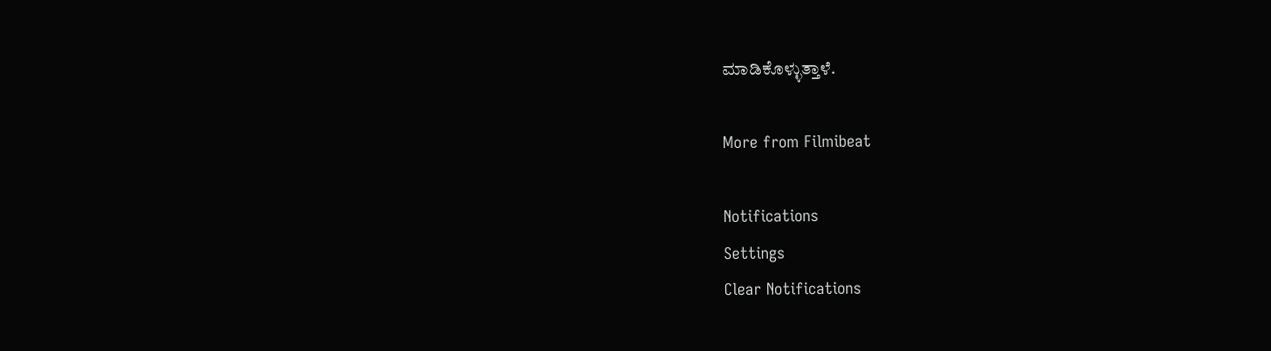ಮಾಡಿಕೊಳ್ಳುತ್ತಾಳೆ.

More from Filmibeat

Notifications
Settings
Clear Notifications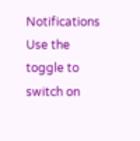Notifications
Use the toggle to switch on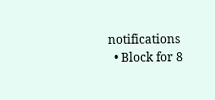notifications
  • Block for 8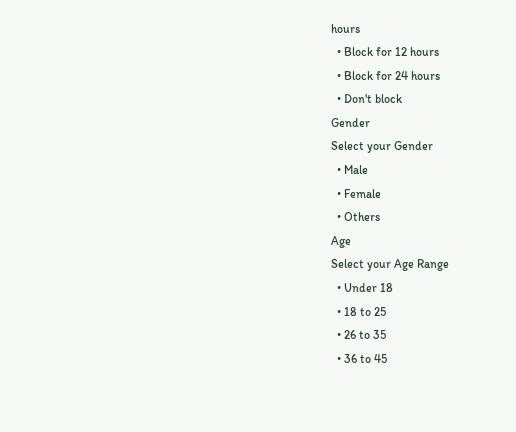hours
  • Block for 12 hours
  • Block for 24 hours
  • Don't block
Gender
Select your Gender
  • Male
  • Female
  • Others
Age
Select your Age Range
  • Under 18
  • 18 to 25
  • 26 to 35
  • 36 to 45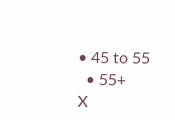• 45 to 55
  • 55+
X